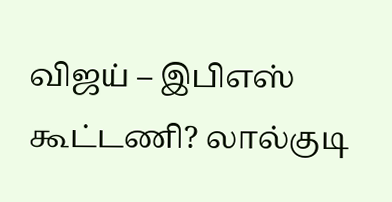விஜய் – இபிஎஸ் கூட்டணி? லால்குடி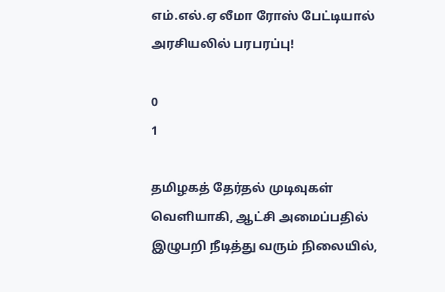எம்.எல்.ஏ லீமா ரோஸ் பேட்டியால் அரசியலில் பரபரப்பு!

0
1

தமிழகத் தேர்தல் முடிவுகள் வெளியாகி, ஆட்சி அமைப்பதில் இழுபறி நீடித்து வரும் நிலையில்,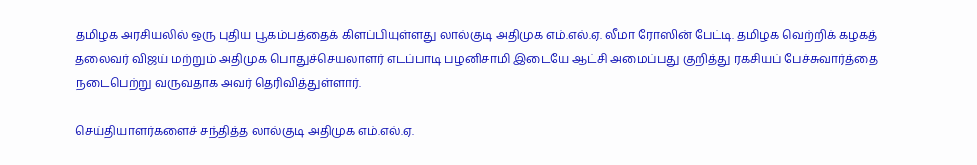தமிழக அரசியலில் ஒரு புதிய பூகம்பத்தைக் கிளப்பியுள்ளது லால்குடி அதிமுக எம்.எல்.ஏ. லீமா ரோஸின் பேட்டி. தமிழக வெற்றிக் கழகத் தலைவர் விஜய் மற்றும் அதிமுக பொதுச்செயலாளர் எடப்பாடி பழனிசாமி இடையே ஆட்சி அமைப்பது குறித்து ரகசியப் பேச்சுவார்த்தை நடைபெற்று வருவதாக அவர் தெரிவித்துள்ளார்.

செய்தியாளர்களைச் சந்தித்த லால்குடி அதிமுக எம்.எல்.ஏ.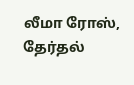லீமா ரோஸ், தேர்தல்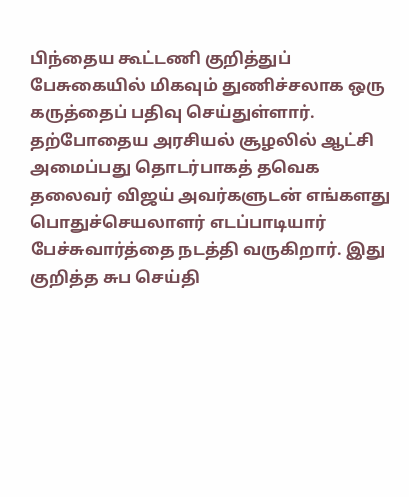பிந்தைய கூட்டணி குறித்துப் பேசுகையில் மிகவும் துணிச்சலாக ஒரு கருத்தைப் பதிவு செய்துள்ளார். தற்போதைய அரசியல் சூழலில் ஆட்சி அமைப்பது தொடர்பாகத் தவெக தலைவர் விஜய் அவர்களுடன் எங்களது பொதுச்செயலாளர் எடப்பாடியார் பேச்சுவார்த்தை நடத்தி வருகிறார். இது குறித்த சுப செய்தி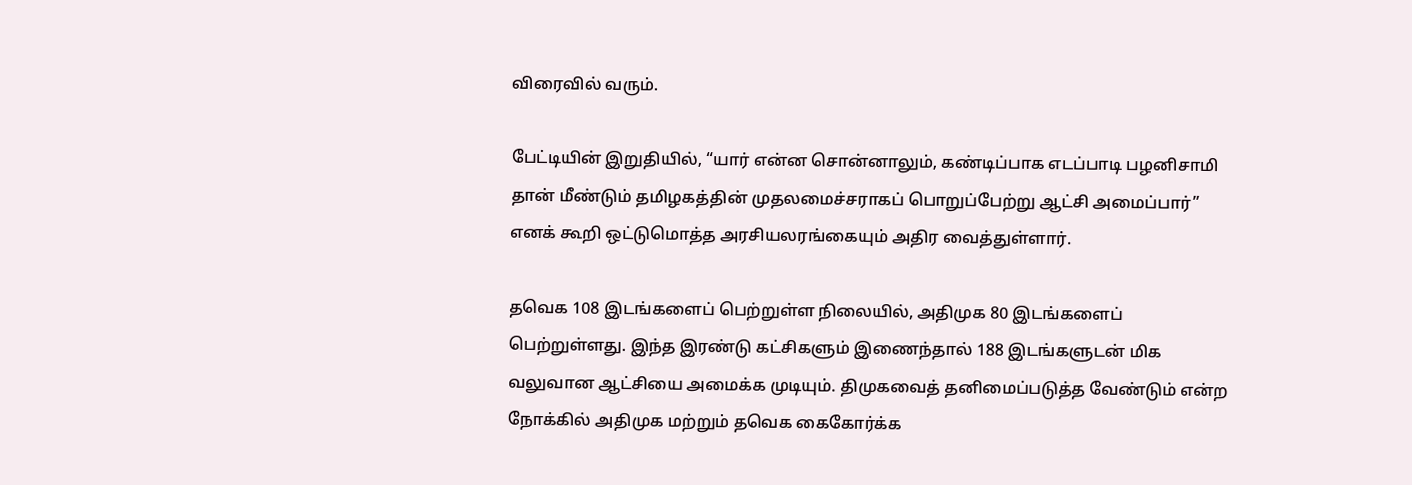விரைவில் வரும்.

பேட்டியின் இறுதியில், “யார் என்ன சொன்னாலும், கண்டிப்பாக எடப்பாடி பழனிசாமி தான் மீண்டும் தமிழகத்தின் முதலமைச்சராகப் பொறுப்பேற்று ஆட்சி அமைப்பார்” எனக் கூறி ஒட்டுமொத்த அரசியலரங்கையும் அதிர வைத்துள்ளார்.

தவெக 108 இடங்களைப் பெற்றுள்ள நிலையில், அதிமுக 80 இடங்களைப் பெற்றுள்ளது. இந்த இரண்டு கட்சிகளும் இணைந்தால் 188 இடங்களுடன் மிக வலுவான ஆட்சியை அமைக்க முடியும். திமுகவைத் தனிமைப்படுத்த வேண்டும் என்ற நோக்கில் அதிமுக மற்றும் தவெக கைகோர்க்க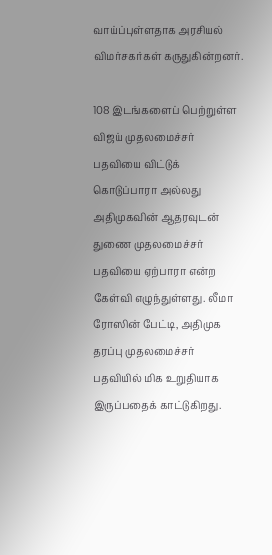வாய்ப்புள்ளதாக அரசியல் விமர்சகர்கள் கருதுகின்றனர்.

108 இடங்களைப் பெற்றுள்ள விஜய் முதலமைச்சர் பதவியை விட்டுக் கொடுப்பாரா அல்லது அதிமுகவின் ஆதரவுடன் துணை முதலமைச்சர் பதவியை ஏற்பாரா என்ற கேள்வி எழுந்துள்ளது. லீமா ரோஸின் பேட்டி, அதிமுக தரப்பு முதலமைச்சர் பதவியில் மிக உறுதியாக இருப்பதைக் காட்டுகிறது.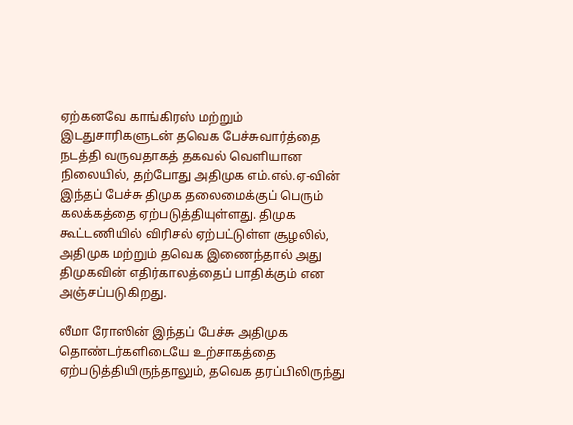ஏற்கனவே காங்கிரஸ் மற்றும் இடதுசாரிகளுடன் தவெக பேச்சுவார்த்தை நடத்தி வருவதாகத் தகவல் வெளியான நிலையில், தற்போது அதிமுக எம்.எல்.ஏ-வின் இந்தப் பேச்சு திமுக தலைமைக்குப் பெரும் கலக்கத்தை ஏற்படுத்தியுள்ளது. திமுக கூட்டணியில் விரிசல் ஏற்பட்டுள்ள சூழலில், அதிமுக மற்றும் தவெக இணைந்தால் அது திமுகவின் எதிர்காலத்தைப் பாதிக்கும் என அஞ்சப்படுகிறது.

லீமா ரோஸின் இந்தப் பேச்சு அதிமுக தொண்டர்களிடையே உற்சாகத்தை ஏற்படுத்தியிருந்தாலும், தவெக தரப்பிலிருந்து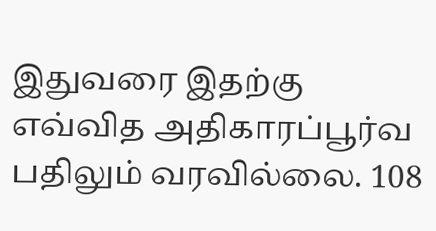இதுவரை இதற்கு எவ்வித அதிகாரப்பூர்வ பதிலும் வரவில்லை. 108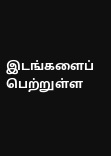இடங்களைப் பெற்றுள்ள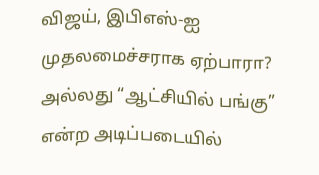விஜய், இபிஎஸ்-ஐ முதலமைச்சராக ஏற்பாரா? அல்லது “ஆட்சியில் பங்கு” என்ற அடிப்படையில்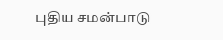புதிய சமன்பாடு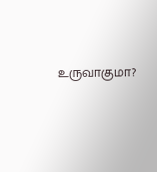உருவாகுமா?